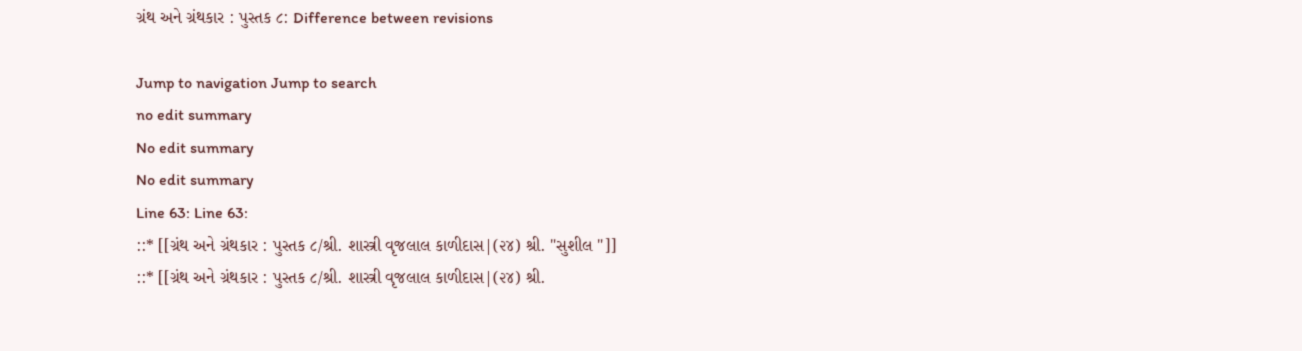ગ્રંથ અને ગ્રંથકાર : પુસ્તક ૮: Difference between revisions

Jump to navigation Jump to search
no edit summary
No edit summary
No edit summary
Line 63: Line 63:
::* [[ગ્રંથ અને ગ્રંથકાર : પુસ્તક ૮/શ્રી. શાસ્ત્રી વૃજલાલ કાળીદાસ|(૨૪) શ્રી. "સુશીલ "]]
::* [[ગ્રંથ અને ગ્રંથકાર : પુસ્તક ૮/શ્રી. શાસ્ત્રી વૃજલાલ કાળીદાસ|(૨૪) શ્રી.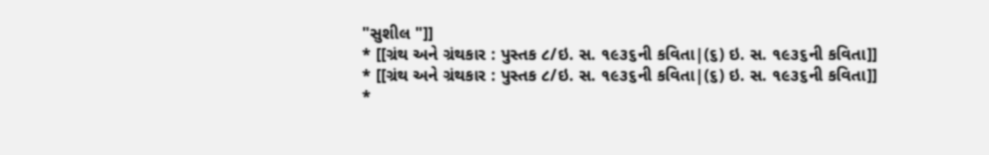"સુશીલ "]]
* [[ગ્રંથ અને ગ્રંથકાર : પુસ્તક ૮/ઇ. સ. ૧૯૩૬ની કવિતા|(૬) ઇ. સ. ૧૯૩૬ની કવિતા]]
* [[ગ્રંથ અને ગ્રંથકાર : પુસ્તક ૮/ઇ. સ. ૧૯૩૬ની કવિતા|(૬) ઇ. સ. ૧૯૩૬ની કવિતા]]
*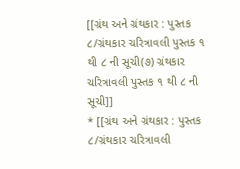[[ગ્રંથ અને ગ્રંથકાર : પુસ્તક ૮/ગ્રંથકાર ચરિત્રાવલી પુસ્તક ૧ થી ૮ ની સૂચી(૭) ગ્રંથકાર ચરિત્રાવલી પુસ્તક ૧ થી ૮ ની સૂચી]]
* [[ગ્રંથ અને ગ્રંથકાર : પુસ્તક ૮/ગ્રંથકાર ચરિત્રાવલી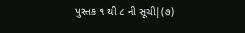પુસ્તક ૧ થી ૮ ની સૂચી|(૭)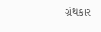ગ્રંથકાર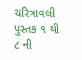ચરિત્રાવલી પુસ્તક ૧ થી ૮ ની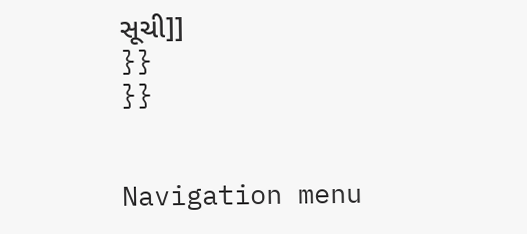સૂચી]]
}}
}}


Navigation menu